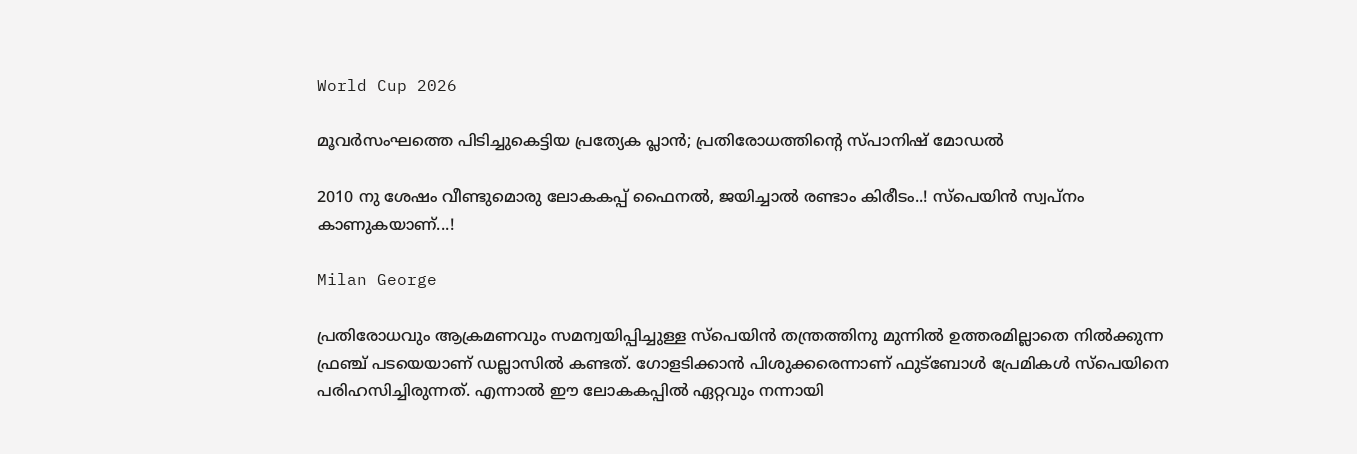World Cup 2026

മൂവർസംഘത്തെ പിടിച്ചുകെട്ടിയ പ്രത്യേക പ്ലാൻ; പ്രതിരോധത്തിന്റെ സ്പാനിഷ് മോഡൽ

2010 നു ശേഷം വീണ്ടുമൊരു ലോകകപ്പ് ഫൈനൽ, ജയിച്ചാൽ രണ്ടാം കിരീടം..! സ്‌പെയിൻ സ്വപ്‌നം കാണുകയാണ്...!

Milan George

പ്രതിരോധവും ആക്രമണവും സമന്വയിപ്പിച്ചുള്ള സ്‌പെയിൻ തന്ത്രത്തിനു മുന്നിൽ ഉത്തരമില്ലാതെ നിൽക്കുന്ന ഫ്രഞ്ച് പടയെയാണ് ഡല്ലാസിൽ കണ്ടത്. ഗോളടിക്കാൻ പിശുക്കരെന്നാണ് ഫുട്‌ബോൾ പ്രേമികൾ സ്‌പെയിനെ പരിഹസിച്ചിരുന്നത്. എന്നാൽ ഈ ലോകകപ്പിൽ ഏറ്റവും നന്നായി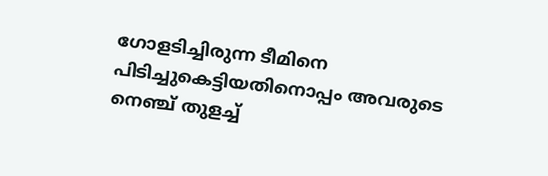ഗോളടിച്ചിരുന്ന ടീമിനെ പിടിച്ചുകെട്ടിയതിനൊപ്പം അവരുടെ നെഞ്ച് തുളച്ച്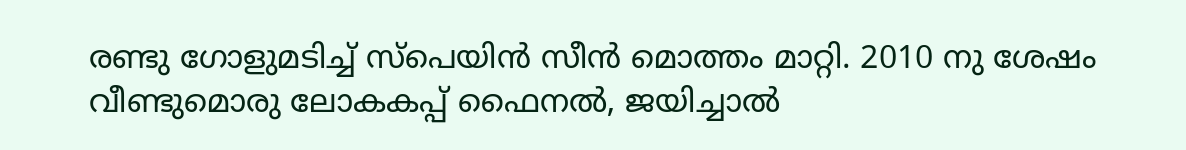രണ്ടു ഗോളുമടിച്ച് സ്‌പെയിൻ സീൻ മൊത്തം മാറ്റി. 2010 നു ശേഷം വീണ്ടുമൊരു ലോകകപ്പ് ഫൈനൽ, ജയിച്ചാൽ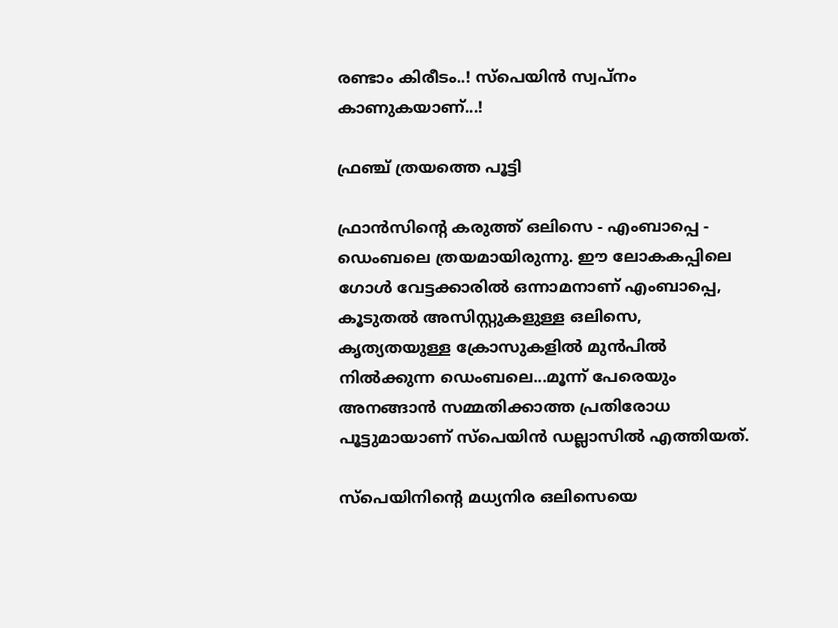രണ്ടാം കിരീടം..! സ്‌പെയിൻ സ്വപ്‌നം കാണുകയാണ്...!

ഫ്രഞ്ച് ത്രയത്തെ പൂട്ടി

ഫ്രാൻസിന്റെ കരുത്ത് ഒലിസെ - എംബാപ്പെ - ഡെംബലെ ത്രയമായിരുന്നു. ഈ ലോകകപ്പിലെ ഗോൾ വേട്ടക്കാരിൽ ഒന്നാമനാണ് എംബാപ്പെ, കൂടുതൽ അസിസ്റ്റുകളുള്ള ഒലിസെ, കൃത്യതയുള്ള ക്രോസുകളിൽ മുൻപിൽ നിൽക്കുന്ന ഡെംബലെ...മൂന്ന് പേരെയും അനങ്ങാൻ സമ്മതിക്കാത്ത പ്രതിരോധ പൂട്ടുമായാണ് സ്‌പെയിൻ ഡല്ലാസിൽ എത്തിയത്.

സ്‌പെയിനിന്റെ മധ്യനിര ഒലിസെയെ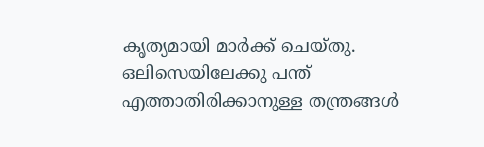കൃത്യമായി മാർക്ക് ചെയ്തു. ഒലിസെയിലേക്കു പന്ത് എത്താതിരിക്കാനുള്ള തന്ത്രങ്ങൾ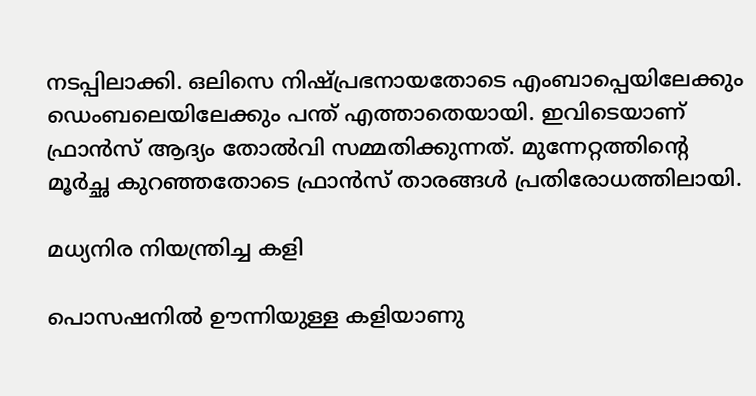നടപ്പിലാക്കി. ഒലിസെ നിഷ്പ്രഭനായതോടെ എംബാപ്പെയിലേക്കും ഡെംബലെയിലേക്കും പന്ത് എത്താതെയായി. ഇവിടെയാണ് ഫ്രാൻസ് ആദ്യം തോൽവി സമ്മതിക്കുന്നത്. മുന്നേറ്റത്തിന്റെ മൂർച്ഛ കുറഞ്ഞതോടെ ഫ്രാൻസ് താരങ്ങൾ പ്രതിരോധത്തിലായി.

മധ്യനിര നിയന്ത്രിച്ച കളി

പൊസഷനിൽ ഊന്നിയുള്ള കളിയാണു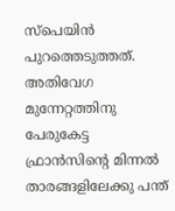സ്‌പെയിൻ പുറത്തെടുത്തത്. അതിവേഗ മുന്നേറ്റത്തിനു പേരുകേട്ട ഫ്രാൻസിന്റെ മിന്നൽ താരങ്ങളിലേക്കു പന്ത്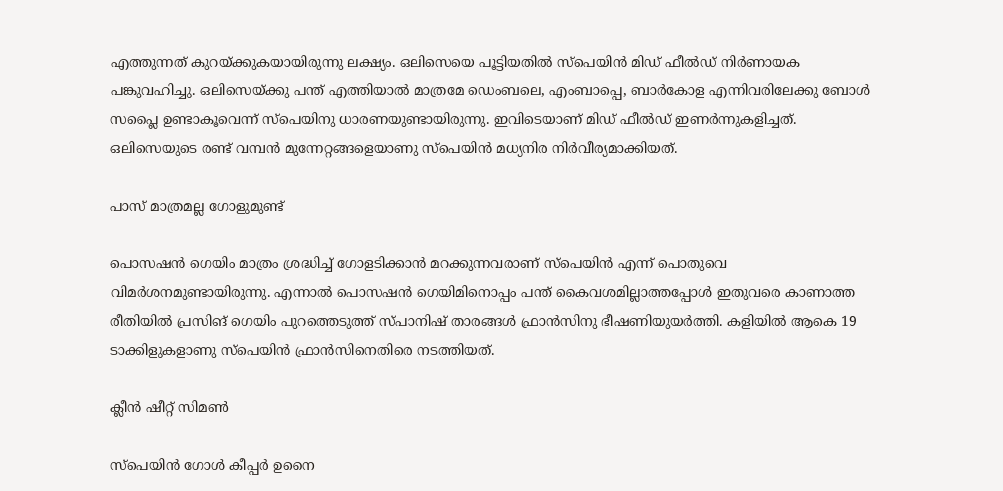എത്തുന്നത് കുറയ്ക്കുകയായിരുന്നു ലക്ഷ്യം. ഒലിസെയെ പൂട്ടിയതിൽ സ്‌പെയിൻ മിഡ് ഫീൽഡ് നിർണായക പങ്കുവഹിച്ചു. ഒലിസെയ്ക്കു പന്ത് എത്തിയാൽ മാത്രമേ ഡെംബലെ, എംബാപ്പെ, ബാർകോള എന്നിവരിലേക്കു ബോൾ സപ്ലൈ ഉണ്ടാകൂവെന്ന് സ്‌പെയിനു ധാരണയുണ്ടായിരുന്നു. ഇവിടെയാണ് മിഡ് ഫീൽഡ് ഇണർന്നുകളിച്ചത്. ഒലിസെയുടെ രണ്ട് വമ്പൻ മുന്നേറ്റങ്ങളെയാണു സ്‌പെയിൻ മധ്യനിര നിർവീര്യമാക്കിയത്.

പാസ് മാത്രമല്ല ഗോളുമുണ്ട്

പൊസഷൻ ഗെയിം മാത്രം ശ്രദ്ധിച്ച് ഗോളടിക്കാൻ മറക്കുന്നവരാണ് സ്‌പെയിൻ എന്ന് പൊതുവെ വിമർശനമുണ്ടായിരുന്നു. എന്നാൽ പൊസഷൻ ഗെയിമിനൊപ്പം പന്ത് കൈവശമില്ലാത്തപ്പോൾ ഇതുവരെ കാണാത്ത രീതിയിൽ പ്രസിങ് ഗെയിം പുറത്തെടുത്ത് സ്പാനിഷ് താരങ്ങൾ ഫ്രാൻസിനു ഭീഷണിയുയർത്തി. കളിയിൽ ആകെ 19 ടാക്കിളുകളാണു സ്‌പെയിൻ ഫ്രാൻസിനെതിരെ നടത്തിയത്.

ക്ലീൻ ഷീറ്റ് സിമൺ

സ്‌പെയിൻ ഗോൾ കീപ്പർ ഉനൈ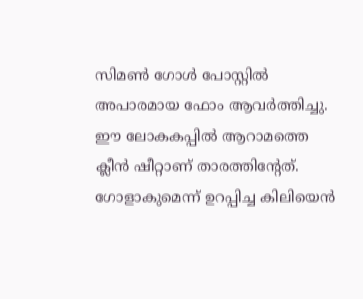സിമൺ ഗോൾ പോസ്റ്റിൽ അപാരമായ ഫോം ആവർത്തിച്ചു. ഈ ലോകകപ്പിൽ ആറാമത്തെ ക്ലീൻ ഷീറ്റാണ് താരത്തിന്റേത്. ഗോളാകുമെന്ന് ഉറപ്പിച്ച കിലിയെൻ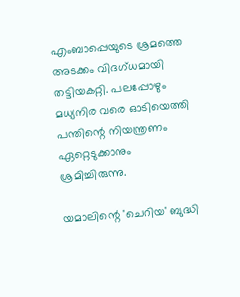എംബാപ്പെയുടെ ശ്രമത്തെ അടക്കം വിദഗ്ധമായി തട്ടിയകറ്റി. പലപ്പോഴും മധ്യനിര വരെ ഓടിയെത്തി പന്തിന്റെ നിയന്ത്രണം ഏറ്റെടുക്കാനും ശ്രമിച്ചിരുന്നു.

യമാലിന്റെ 'ചെറിയ' ബുദ്ധി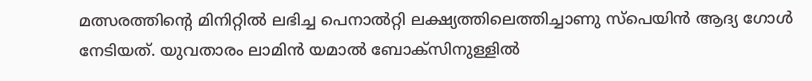മത്സരത്തിന്റെ മിനിറ്റിൽ ലഭിച്ച പെനാൽറ്റി ലക്ഷ്യത്തിലെത്തിച്ചാണു സ്‌പെയിൻ ആദ്യ ഗോൾ നേടിയത്. യുവതാരം ലാമിൻ യമാൽ ബോക്‌സിനുള്ളിൽ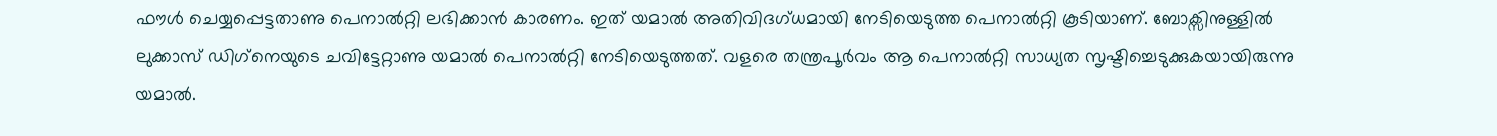ഫൗൾ ചെയ്യപ്പെട്ടതാണു പെനാൽറ്റി ലഭിക്കാൻ കാരണം. ഇത് യമാൽ അതിവിദഗ്ധമായി നേടിയെടുത്ത പെനാൽറ്റി കൂടിയാണ്. ബോക്സിനുള്ളിൽ ലുക്കാസ് ഡിഗ്‌നെയുടെ ചവിട്ടേറ്റാണു യമാൽ പെനാൽറ്റി നേടിയെടുത്തത്. വളരെ തന്ത്രപൂർവം ആ പെനാൽറ്റി സാധ്യത സൃഷ്ടിച്ചെടുക്കുകയായിരുന്നു യമാൽ.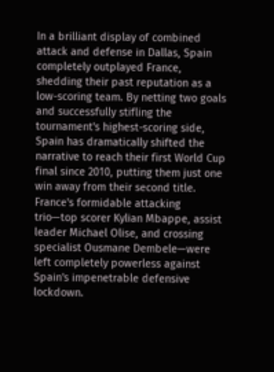In a brilliant display of combined attack and defense in Dallas, Spain completely outplayed France, shedding their past reputation as a low-scoring team. By netting two goals and successfully stifling the tournament's highest-scoring side, Spain has dramatically shifted the narrative to reach their first World Cup final since 2010, putting them just one win away from their second title. France's formidable attacking trio—top scorer Kylian Mbappe, assist leader Michael Olise, and crossing specialist Ousmane Dembele—were left completely powerless against Spain's impenetrable defensive lockdown.